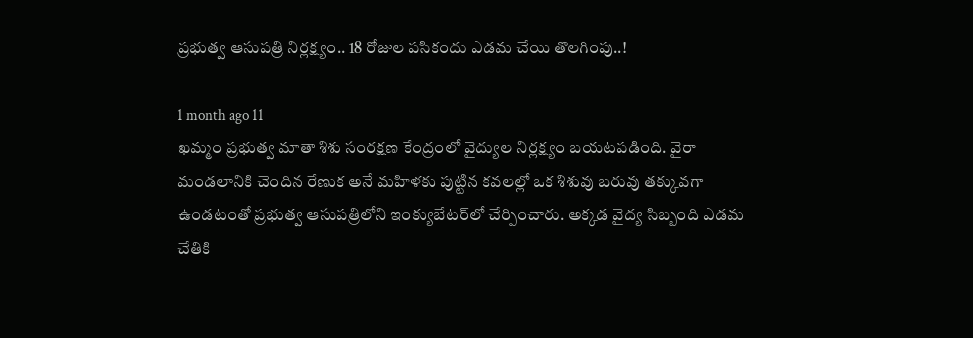ప్రభుత్వ ఆసుపత్రి నిర్లక్ష్యం.. 18 రోజుల పసికందు ఎడమ చేయి తొలగింపు..!

1 month ago 11
ఖమ్మం ప్రభుత్వ మాతా శిశు సంరక్షణ కేంద్రంలో వైద్యుల నిర్లక్ష్యం బయటపడింది. వైరా మండలానికి చెందిన రేణుక అనే మహిళకు పుట్టిన కవలల్లో ఒక శిశువు బరువు తక్కువగా ఉండటంతో ప్రభుత్వ ఆసుపత్రిలోని ఇంక్యుబేటర్‌లో చేర్పించారు. అక్కడ వైద్య సిబ్బంది ఎడమ చేతికి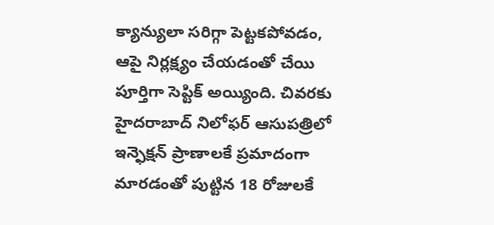క్యాన్యులా సరిగ్గా పెట్టకపోవడం, ఆపై నిర్లక్ష్యం చేయడంతో చేయి పూర్తిగా సెప్టిక్ అయ్యింది. చివరకు హైదరాబాద్ నిలోఫర్ ఆసుపత్రిలో ఇన్ఫెక్షన్ ప్రాణాలకే ప్రమాదంగా మారడంతో పుట్టిన 18 రోజులకే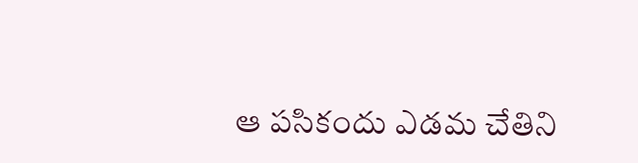ఆ పసికందు ఎడమ చేతిని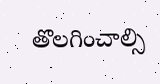తొలగించాల్సి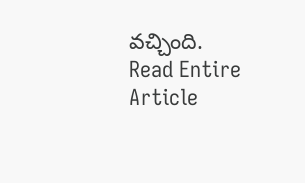వచ్చింది.
Read Entire Article